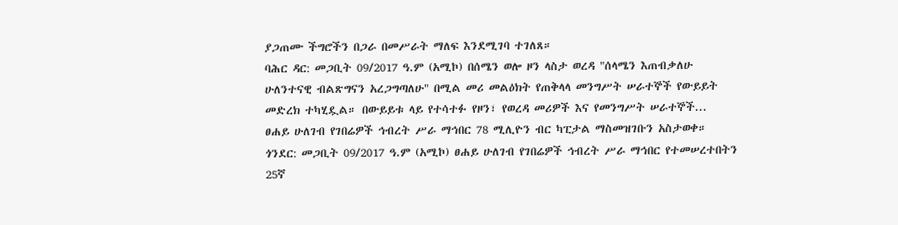ያጋጠሙ ችግሮችን በጋራ በመሥራት ማለፍ እንደሚገባ ተገለጸ።
ባሕር ዳር: መጋቢት 09/2017 ዓ.ም (አሚኮ) በሰሜን ወሎ ዞን ላስታ ወረዳ "ሰላሜን እጠብቃለሁ ሁለንተናዊ ብልጽግናን አረጋግጣለሁ" በሚል መሪ መልዕክት የጠቅላላ መንግሥት ሠራተኞች የውይይት መድረክ ተካሂዷል። በውይይቱ ላይ የተሳተፉ የዞን፣ የወረዳ መሪዎች እና የመንግሥት ሠራተኞች...
ፀሐይ ሁለገብ የገበሬዎች ኅብረት ሥራ ማኅበር 78 ሚሊዮን ብር ካፒታል ማስመዝገቡን አስታወቀ።
ጎንደር: መጋቢት 09/2017 ዓ.ም (አሚኮ) ፀሐይ ሁለገብ የገበሬዎች ኅብረት ሥራ ማኅበር የተመሠረተበትን 25ኛ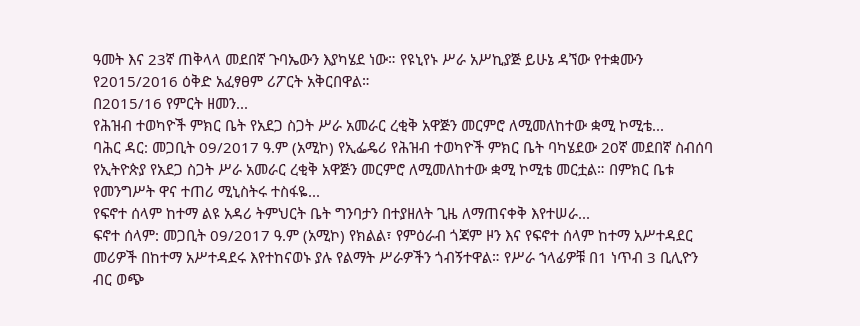ዓመት እና 23ኛ ጠቅላላ መደበኛ ጉባኤውን እያካሄደ ነው። የዩኒየኑ ሥራ አሥኪያጅ ይሁኔ ዳኘው የተቋሙን የ2015/2016 ዕቅድ አፈፃፀም ሪፖርት አቅርበዋል።
በ2015/16 የምርት ዘመን...
የሕዝብ ተወካዮች ምክር ቤት የአደጋ ስጋት ሥራ አመራር ረቂቅ አዋጅን መርምሮ ለሚመለከተው ቋሚ ኮሚቴ...
ባሕር ዳር: መጋቢት 09/2017 ዓ.ም (አሚኮ) የኢፌዴሪ የሕዝብ ተወካዮች ምክር ቤት ባካሄደው 20ኛ መደበኛ ስብሰባ የኢትዮጵያ የአደጋ ስጋት ሥራ አመራር ረቂቅ አዋጅን መርምሮ ለሚመለከተው ቋሚ ኮሚቴ መርቷል። በምክር ቤቱ የመንግሥት ዋና ተጠሪ ሚኒስትሩ ተስፋዬ...
የፍኖተ ሰላም ከተማ ልዩ አዳሪ ትምህርት ቤት ግንባታን በተያዘለት ጊዜ ለማጠናቀቅ እየተሠራ...
ፍኖተ ሰላም: መጋቢት 09/2017 ዓ.ም (አሚኮ) የክልል፣ የምዕራብ ጎጃም ዞን እና የፍኖተ ሰላም ከተማ አሥተዳደር መሪዎች በከተማ አሥተዳደሩ እየተከናወኑ ያሉ የልማት ሥራዎችን ጎብኝተዋል። የሥራ ኀላፊዎቹ በ1 ነጥብ 3 ቢሊዮን ብር ወጭ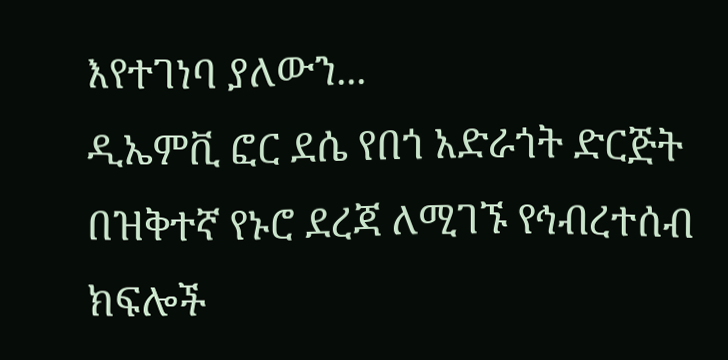እየተገነባ ያለውን...
ዲኤምቪ ፎር ደሴ የበጎ አድራጎት ድርጅት በዝቅተኛ የኑሮ ደረጃ ለሚገኙ የኅብረተሰብ ክፍሎች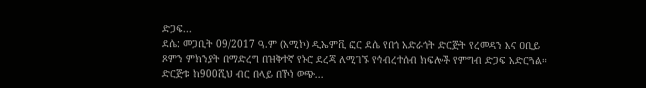ድጋፍ...
ደሴ: መጋቢት 09/2017 ዓ.ም (አሚኮ) ዲኤምቪ ፎር ደሴ የበጎ አድራጎት ድርጅት የረመዳን እና ዐቢይ ጾምን ምክንያት በማድረግ በዝቅተኛ የኑሮ ደረጃ ለሚገኙ የኅብረተሰብ ክፍሎች የምግብ ድጋፍ አድርጓል። ድርጅቱ ከ900ሺህ ብር በላይ በኾነ ወጭ...